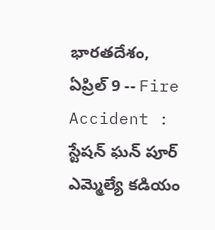భారతదేశం, ఏప్రిల్ 9 -- Fire Accident : స్టేషన్ ఘన్ పూర్ ఎమ్మెల్యే కడియం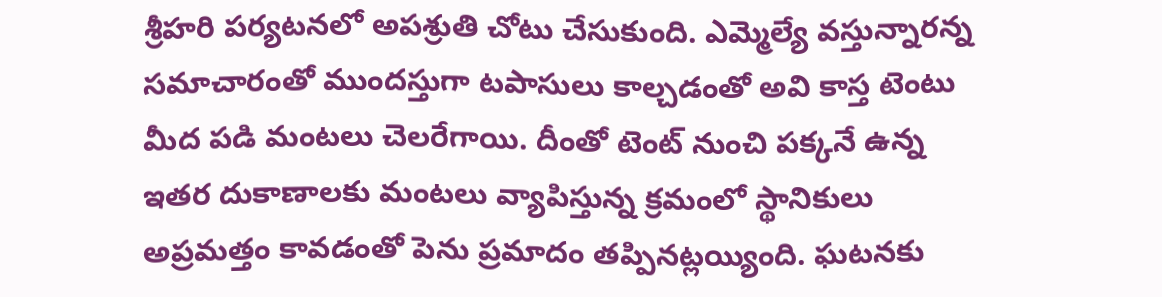శ్రీహరి పర్యటనలో అపశ్రుతి చోటు చేసుకుంది. ఎమ్మెల్యే వస్తున్నారన్న సమాచారంతో ముందస్తుగా టపాసులు కాల్చడంతో అవి కాస్త టెంటు మీద పడి మంటలు చెలరేగాయి. దీంతో టెంట్ నుంచి పక్కనే ఉన్న ఇతర దుకాణాలకు మంటలు వ్యాపిస్తున్న క్రమంలో స్థానికులు అప్రమత్తం కావడంతో పెను ప్రమాదం తప్పినట్లయ్యింది. ఘటనకు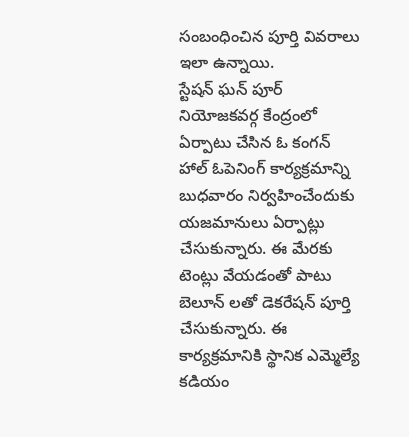సంబంధించిన పూర్తి వివరాలు ఇలా ఉన్నాయి.
స్టేషన్ ఘన్ పూర్ నియోజకవర్గ కేంద్రంలో ఏర్పాటు చేసిన ఓ కంగన్ హాల్ ఓపెనింగ్ కార్యక్రమాన్ని బుధవారం నిర్వహించేందుకు యజమానులు ఏర్పాట్లు చేసుకున్నారు. ఈ మేరకు టెంట్లు వేయడంతో పాటు బెలూన్ లతో డెకరేషన్ పూర్తి చేసుకున్నారు. ఈ కార్యక్రమానికి స్థానిక ఎమ్మెల్యే కడియం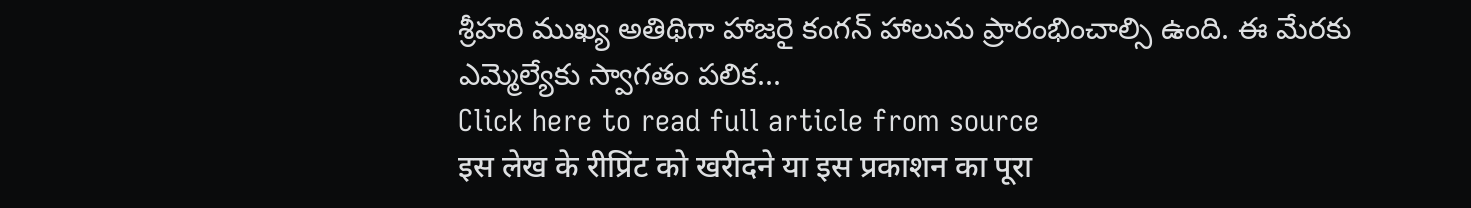శ్రీహరి ముఖ్య అతిథిగా హాజరై కంగన్ హాలును ప్రారంభించాల్సి ఉంది. ఈ మేరకు ఎమ్మెల్యేకు స్వాగతం పలిక...
Click here to read full article from source
इस लेख के रीप्रिंट को खरीदने या इस प्रकाशन का पूरा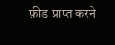फ़ीड प्राप्त करने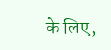के लिए,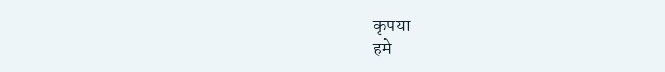कृपया
हमे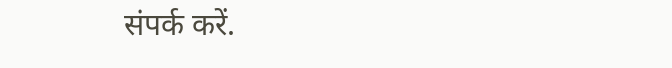संपर्क करें.